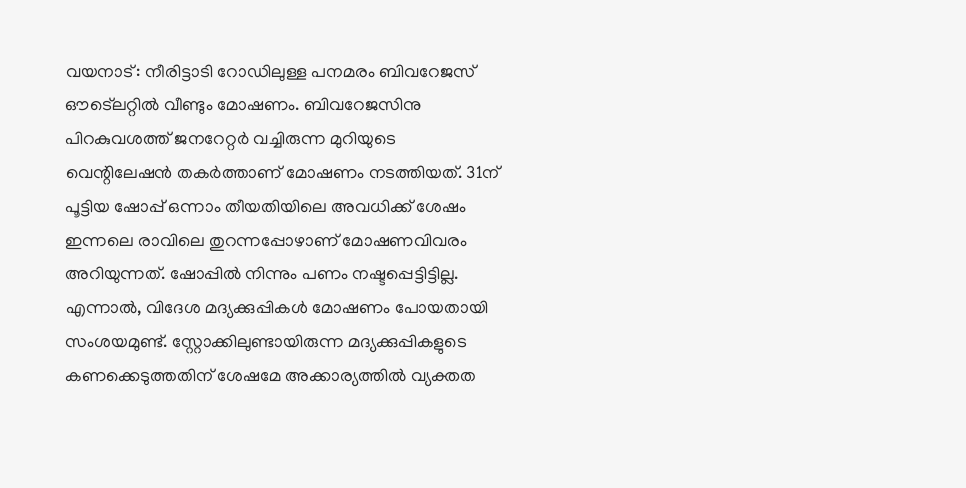വയനാട്: നീരിട്ടാടി റോഡിലുള്ള പനമരം ബിവറേജസ് ഔട്ലെറ്റിൽ വീണ്ടും മോഷണം. ബിവറേജസിനു പിറകുവശത്ത് ജനറേറ്റർ വച്ചിരുന്ന മുറിയുടെ വെന്റിലേഷൻ തകർത്താണ് മോഷണം നടത്തിയത്. 31ന് പൂട്ടിയ ഷോപ്പ് ഒന്നാം തീയതിയിലെ അവധിക്ക് ശേഷം ഇന്നലെ രാവിലെ തുറന്നപ്പോഴാണ് മോഷണവിവരം അറിയുന്നത്. ഷോപ്പിൽ നിന്നും പണം നഷ്ടപ്പെട്ടിട്ടില്ല. എന്നാൽ, വിദേശ മദ്യക്കുപ്പികൾ മോഷണം പോയതായി സംശയമുണ്ട്. സ്റ്റോക്കിലുണ്ടായിരുന്ന മദ്യക്കുപ്പികളുടെ കണക്കെടുത്തതിന് ശേഷമേ അക്കാര്യത്തിൽ വ്യക്തത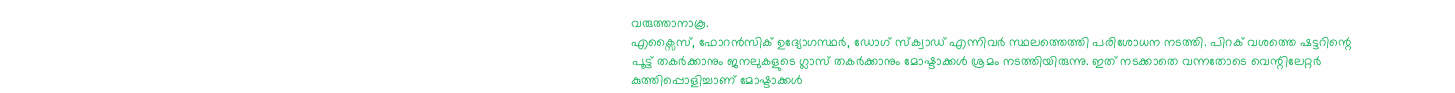വരുത്താനാകൂ.
എക്സൈസ്, ഫോറൻസിക് ഉദ്യോഗസ്ഥർ, ഡോഗ് സ്ക്വാഡ് എന്നിവർ സ്ഥലത്തെത്തി പരിശോധന നടത്തി. പിറക് വശത്തെ ഷട്ടറിന്റെ പൂട്ട് തകർക്കാനും ജനലുകളുടെ ഗ്ലാസ് തകർക്കാനും മോഷ്ടാക്കൾ ശ്രമം നടത്തിയിരുന്നു. ഇത് നടക്കാതെ വന്നതോടെ വെന്റിലേറ്റർ കുത്തിപ്പൊളിച്ചാണ് മോഷ്ടാക്കൾ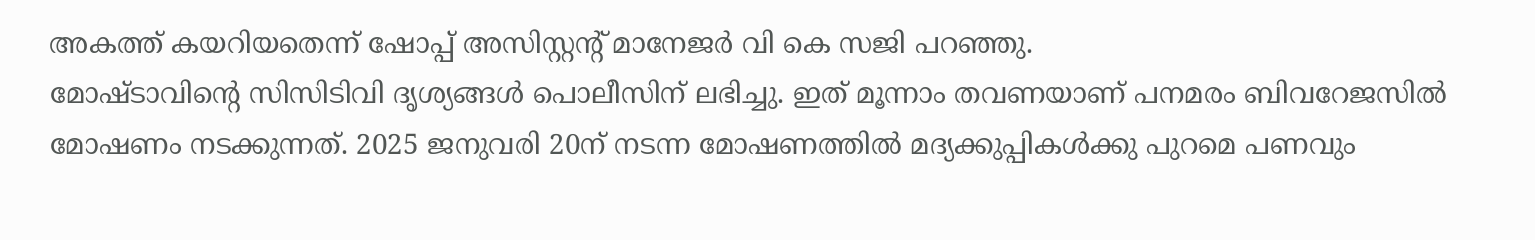അകത്ത് കയറിയതെന്ന് ഷോപ്പ് അസിസ്റ്റന്റ് മാനേജർ വി കെ സജി പറഞ്ഞു.
മോഷ്ടാവിന്റെ സിസിടിവി ദൃശ്യങ്ങൾ പൊലീസിന് ലഭിച്ചു. ഇത് മൂന്നാം തവണയാണ് പനമരം ബിവറേജസിൽ മോഷണം നടക്കുന്നത്. 2025 ജനുവരി 20ന് നടന്ന മോഷണത്തിൽ മദ്യക്കുപ്പികൾക്കു പുറമെ പണവും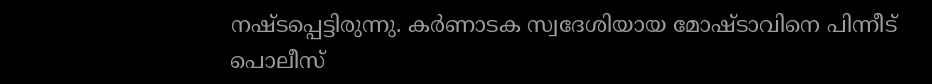നഷ്ടപ്പെട്ടിരുന്നു. കർണാടക സ്വദേശിയായ മോഷ്ടാവിനെ പിന്നീട് പൊലീസ്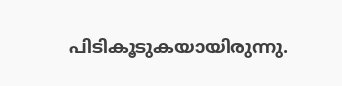പിടികൂടുകയായിരുന്നു.